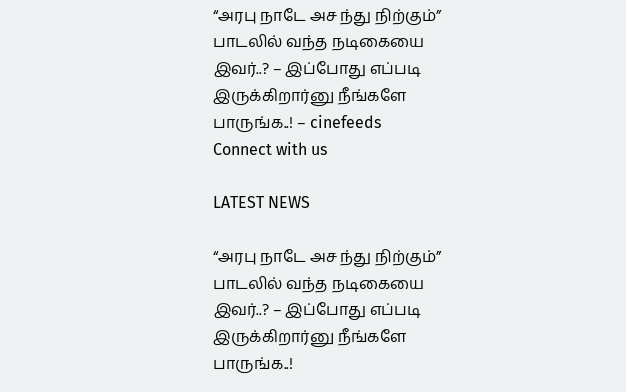“அரபு நாடே அச ந்து நிற்கும்” பாடலில் வந்த நடிகையை இவர்..? – இப்போது எப்படி இருக்கிறார்னு நீங்களே பாருங்க..! – cinefeeds
Connect with us

LATEST NEWS

“அரபு நாடே அச ந்து நிற்கும்” பாடலில் வந்த நடிகையை இவர்..? – இப்போது எப்படி இருக்கிறார்னு நீங்களே பாருங்க..!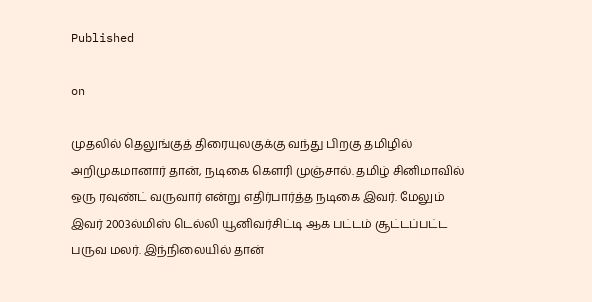Published

on

முதலில் தெலுங்குத் திரையுலகுக்கு வந்து பிறகு தமிழில் அறிமுகமானார் தான், நடிகை கெளரி முஞ்சால். தமிழ் சினிமாவில் ஒரு ரவுண்ட் வருவார் என்று எதிர்பார்த்த நடிகை இவர். மேலும் இவர் 2003ல்மிஸ் டெல்லி யூனிவர்சிட்டி ஆக பட்டம் சூட்டப்பட்ட பருவ மலர். இந்நிலையில் தான்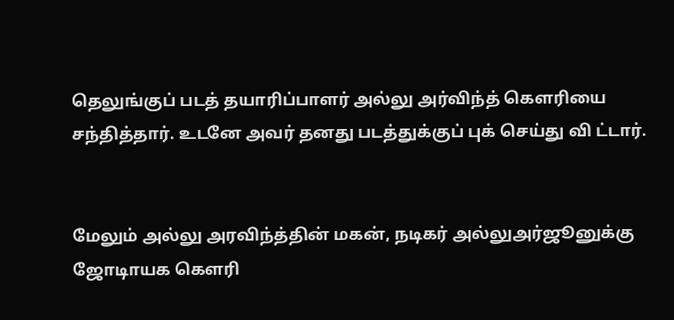தெலுங்குப் படத் தயாரிப்பாளர் அல்லு அர்விந்த் கெளரியை சந்தித்தார். உடனே அவர் தனது படத்துக்குப் புக் செய்து வி ட்டார்.


மேலும் அல்லு அரவிந்த்தின் மகன், நடிகர் அல்லுஅர்ஜூனுக்கு ஜோடிாயக கெளரி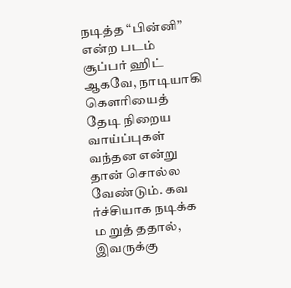நடித்த “பின்னி” என்ற படம் சூப்பர் ஹிட் ஆகவே, நாடியாகி கெளரியைத் தேடி நிறைய வாய்ப்புகள் வந்தன என்று தான் சொல்ல வேண்டும். கவ ர்ச்சியாக நடிக்க ம றுத் ததால், இவருக்கு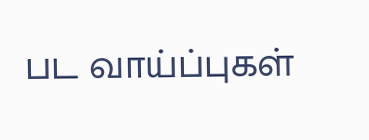பட வாய்ப்புகள்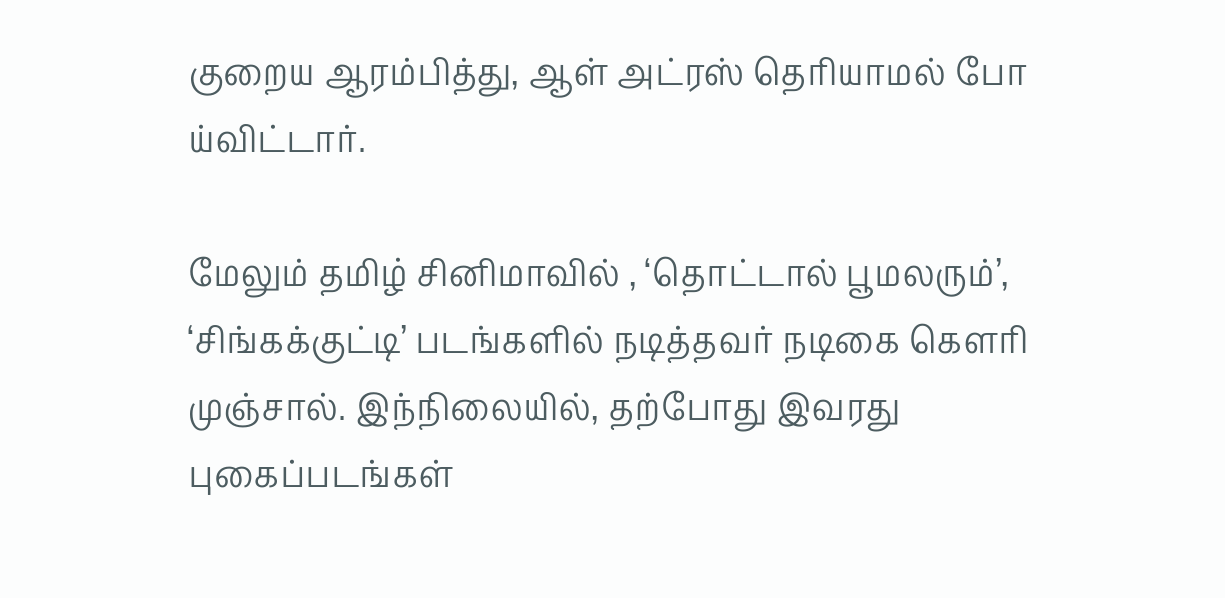குறைய ஆரம்பித்து, ஆள் அட்ரஸ் தெரியாமல் போ ய்விட்டார்.

மேலும் தமிழ் சினிமாவில் , ‘தொட்டால் பூமலரும்’, ‘சிங்கக்குட்டி’ படங்களில் நடித்தவர் நடிகை கெளரி முஞ்சால். இந்நிலையில், தற்போது இவரது புகைப்படங்கள்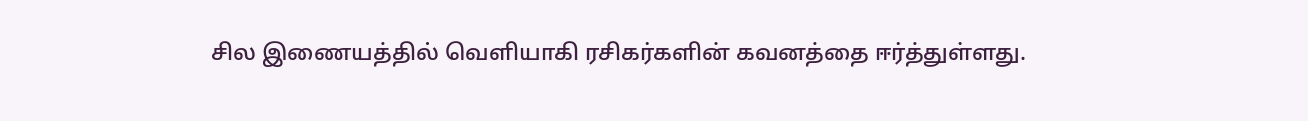சில இணையத்தில் வெளியாகி ரசிகர்களின் கவனத்தை ஈர்த்துள்ளது.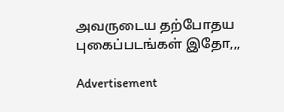அவருடைய தற்போதய புகைப்படங்கள் இதோ,,,

Advertisement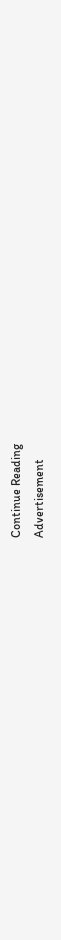Continue Reading
Advertisement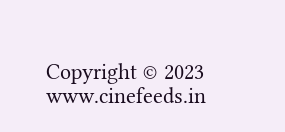Copyright © 2023 www.cinefeeds.in